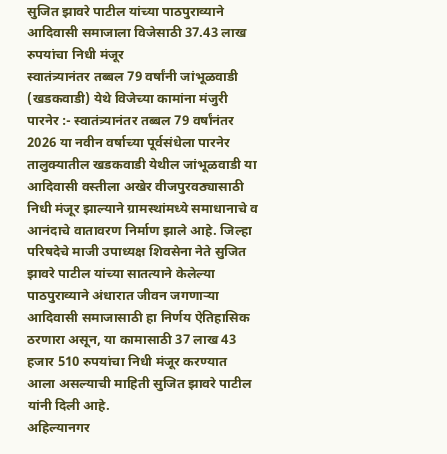सुजित झावरे पाटील यांच्या पाठपुराव्याने आदिवासी समाजाला विजेसाठी 37.43 लाख रुपयांचा निधी मंजूर
स्वातंत्र्यानंतर तब्बल 79 वर्षांनी जांभूळवाडी (खडकवाडी) येथे विजेच्या कामांना मंजुरी
पारनेर :- स्वातंत्र्यानंतर तब्बल 79 वर्षांनंतर 2026 या नवीन वर्षाच्या पूर्वसंधेला पारनेर तालुक्यातील खडकवाडी येथील जांभूळवाडी या आदिवासी वस्तीला अखेर वीजपुरवठ्यासाठी निधी मंजूर झाल्याने ग्रामस्थांमध्ये समाधानाचे व आनंदाचे वातावरण निर्माण झाले आहे. जिल्हा परिषदेचे माजी उपाध्यक्ष शिवसेना नेते सुजित झावरे पाटील यांच्या सातत्याने केलेल्या पाठपुराव्याने अंधारात जीवन जगणाऱ्या आदिवासी समाजासाठी हा निर्णय ऐतिहासिक ठरणारा असून, या कामासाठी 37 लाख 43 हजार 510 रुपयांचा निधी मंजूर करण्यात आला असल्याची माहिती सुजित झावरे पाटील यांनी दिली आहे.
अहिल्यानगर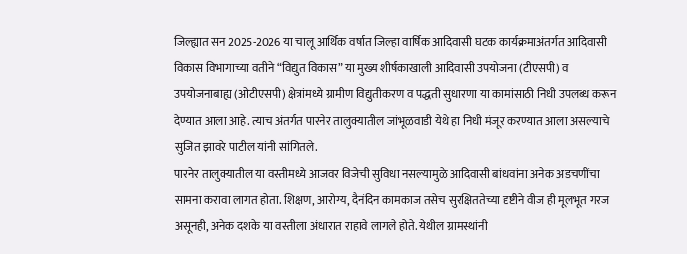जिल्ह्यात सन 2025-2026 या चालू आर्थिक वर्षात जिल्हा वार्षिक आदिवासी घटक कार्यक्रमाअंतर्गत आदिवासी विकास विभागाच्या वतीने “विद्युत विकास” या मुख्य शीर्षकाखाली आदिवासी उपयोजना (टीएसपी) व उपयोजनाबाह्य (ओटीएसपी) क्षेत्रांमध्ये ग्रामीण विद्युतीकरण व पद्धती सुधारणा या कामांसाठी निधी उपलब्ध करून देण्यात आला आहे. त्याच अंतर्गत पारनेर तालुक्यातील जांभूळवाडी येथे हा निधी मंजूर करण्यात आला असल्याचे सुजित झावरे पाटील यांनी सांगितले.
पारनेर तालुक्यातील या वस्तीमध्ये आजवर विजेची सुविधा नसल्यामुळे आदिवासी बांधवांना अनेक अडचणींचा सामना करावा लागत होता. शिक्षण, आरोग्य, दैनंदिन कामकाज तसेच सुरक्षिततेच्या दृष्टीने वीज ही मूलभूत गरज असूनही, अनेक दशके या वस्तीला अंधारात राहावे लागले होते. येथील ग्रामस्थांनी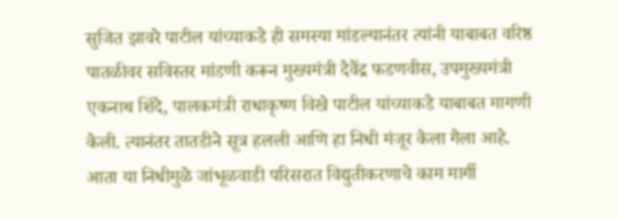सुजित झावरे पाटील यांच्याकडे ही समस्या मांडल्यानंतर त्यांनी याबाबत वरिष्ठ पातळीवर सविस्तर मांडणी करून मुख्यमंत्री देवेंद्र फडणवीस, उपमुख्यमंत्री एकनाथ शिंदे, पालकमंत्री राधाकृष्ण विखे पाटील यांच्याकडे याबाबत मागणी केली. त्यानंतर तातडीने सूत्र हलली आणि हा निधी मंजूर केला गेला आहे. आता या निधीमुळे जांभूळवाडी परिसरात विद्युतीकरणाचे काम मार्गी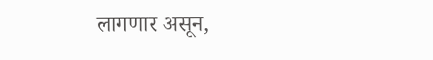लागणार असून,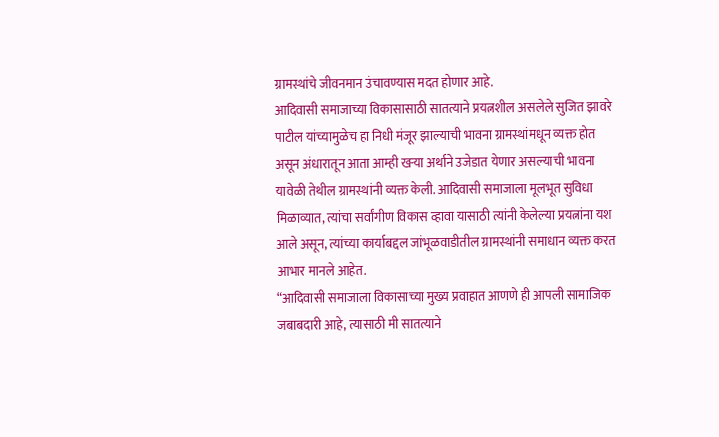ग्रामस्थांचे जीवनमान उंचावण्यास मदत होणार आहे.
आदिवासी समाजाच्या विकासासाठी सातत्याने प्रयत्नशील असलेले सुजित झावरे पाटील यांच्यामुळेच हा निधी मंजूर झाल्याची भावना ग्रामस्थांमधून व्यक्त होत असून अंधारातून आता आम्ही खऱ्या अर्थाने उजेडात येणार असल्याची भावना यावेळी तेथील ग्रामस्थांनी व्यक्त केली. आदिवासी समाजाला मूलभूत सुविधा मिळाव्यात, त्यांचा सर्वांगीण विकास व्हावा यासाठी त्यांनी केलेल्या प्रयत्नांना यश आले असून, त्यांच्या कार्याबद्दल जांभूळवाडीतील ग्रामस्थांनी समाधान व्यक्त करत आभार मानले आहेत.
“आदिवासी समाजाला विकासाच्या मुख्य प्रवाहात आणणे ही आपली सामाजिक जबाबदारी आहे, त्यासाठी मी सातत्याने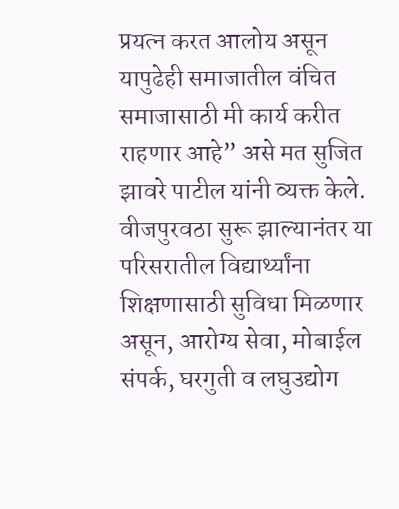प्रयत्न करत आलोय असून यापुढेही समाजातील वंचित समाजासाठी मी कार्य करीत राहणार आहे” असे मत सुजित झावरे पाटील यांनी व्यक्त केले. वीजपुरवठा सुरू झाल्यानंतर या परिसरातील विद्यार्थ्यांना शिक्षणासाठी सुविधा मिळणार असून, आरोग्य सेवा, मोबाईल संपर्क, घरगुती व लघुउद्योग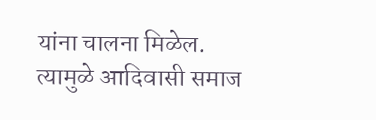यांना चालना मिळेल. त्यामुळे आदिवासी समाज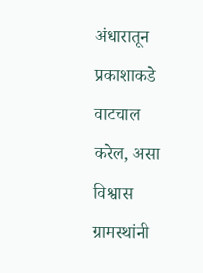अंधारातून प्रकाशाकडे वाटचाल करेल, असा विश्वास ग्रामस्थांनी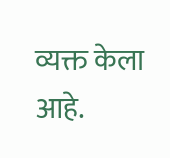व्यक्त केला आहे.